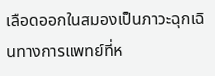เลือดออกในสมองเป็นภาวะฉุกเฉินทางการแพทย์ที่ห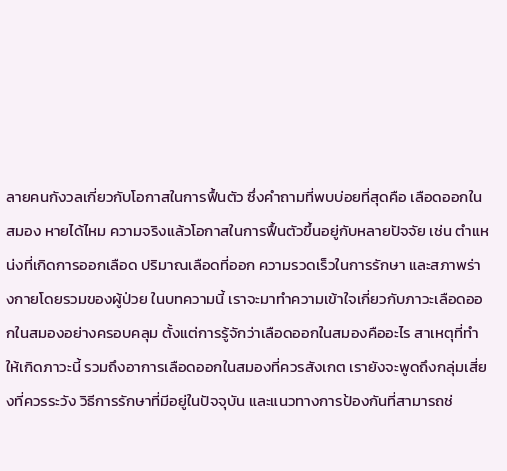ลายคนกังวลเกี่ยวกับโอกาสในการฟื้นตัว ซึ่งคำถามที่พบบ่อยที่สุดคือ เลือดออกในสมอง หายได้ไหม ความจริงแล้วโอกาสในการฟื้นตัวขึ้นอยู่กับหลายปัจจัย เช่น ตำแหน่งที่เกิดการออกเลือด ปริมาณเลือดที่ออก ความรวดเร็วในการรักษา และสภาพร่างกายโดยรวมของผู้ป่วย ในบทความนี้ เราจะมาทำความเข้าใจเกี่ยวกับภาวะเลือดออกในสมองอย่างครอบคลุม ตั้งแต่การรู้จักว่าเลือดออกในสมองคืออะไร สาเหตุที่ทำให้เกิดภาวะนี้ รวมถึงอาการเลือดออกในสมองที่ควรสังเกต เรายังจะพูดถึงกลุ่มเสี่ยงที่ควรระวัง วิธีการรักษาที่มีอยู่ในปัจจุบัน และแนวทางการป้องกันที่สามารถช่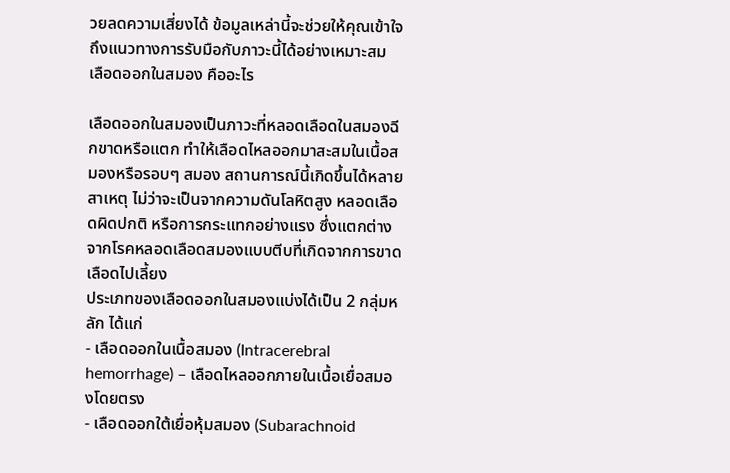วยลดความเสี่ยงได้ ข้อมูลเหล่านี้จะช่วยให้คุณเข้าใจถึงแนวทางการรับมือกับภาวะนี้ได้อย่างเหมาะสม
เลือดออกในสมอง คืออะไร

เลือดออกในสมองเป็นภาวะที่หลอดเลือดในสมองฉีกขาดหรือแตก ทำให้เลือดไหลออกมาสะสมในเนื้อสมองหรือรอบๆ สมอง สถานการณ์นี้เกิดขึ้นได้หลายสาเหตุ ไม่ว่าจะเป็นจากความดันโลหิตสูง หลอดเลือดผิดปกติ หรือการกระแทกอย่างแรง ซึ่งแตกต่างจากโรคหลอดเลือดสมองแบบตีบที่เกิดจากการขาดเลือดไปเลี้ยง
ประเภทของเลือดออกในสมองแบ่งได้เป็น 2 กลุ่มหลัก ได้แก่
- เลือดออกในเนื้อสมอง (Intracerebral hemorrhage) – เลือดไหลออกภายในเนื้อเยื่อสมองโดยตรง
- เลือดออกใต้เยื่อหุ้มสมอง (Subarachnoid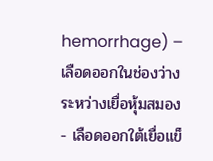hemorrhage) – เลือดออกในช่องว่างระหว่างเยื่อหุ้มสมอง
- เลือดออกใต้เยื่อแข็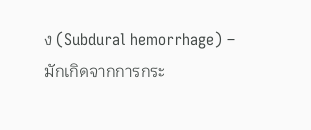ง (Subdural hemorrhage) – มักเกิดจากการกระ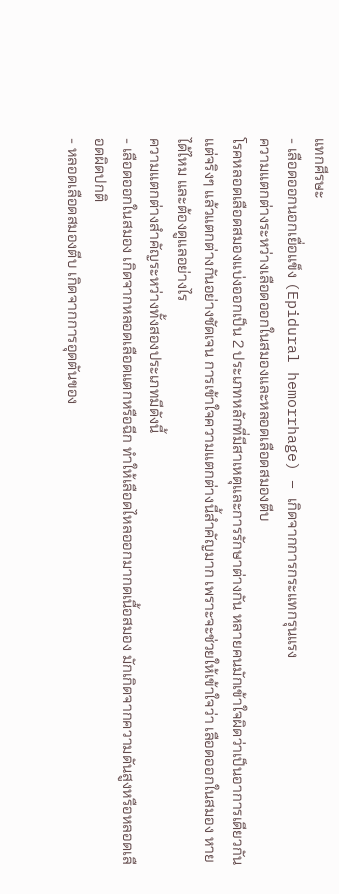แทกศีรษะ
- เลือดออกนอกเยื่อแข็ง (Epidural hemorrhage) – เกิดจากการกระแทกรุนแรง
ความแตกต่างระหว่างเลือดออกในสมองและหลอดเลือดสมองตีบ
โรคหลอดเลือดสมองแบ่งออกเป็น 2 ประเภทหลักที่มีสาเหตุและการรักษาต่างกัน หลายคนมักเข้าใจผิดว่าเป็นอาการเดียวกัน แต่จริงๆ แล้วแตกต่างกันอย่างชัดเจน การเข้าใจความแตกต่างนี้สำคัญมาก เพราะจะช่วยให้เข้าใจว่า เลือดออกในสมอง หายได้ไหม และต้องดูแลอย่างไร
ความแตกต่างสำคัญระหว่างทั้งสองประเภทมีดังนี้
- เลือดออกในสมอง เกิดจากหลอดเลือดแตกหรือฉีก ทำให้เลือดไหลออกมากดเนื้อสมอง มักเกิดจากความดันสูงหรือหลอดเลือดผิดปกติ
- หลอดเลือดสมองตีบ เกิดจากการอุดตันของ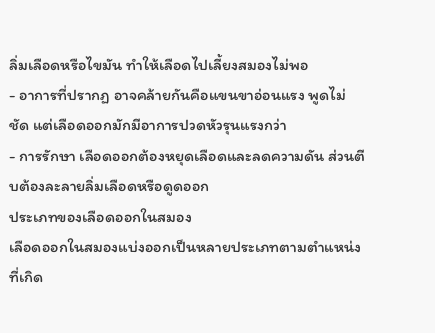ลิ่มเลือดหรือไขมัน ทำให้เลือดไปเลี้ยงสมองไม่พอ
- อาการที่ปรากฏ อาจคล้ายกันคือแขนขาอ่อนแรง พูดไม่ชัด แต่เลือดออกมักมีอาการปวดหัวรุนแรงกว่า
- การรักษา เลือดออกต้องหยุดเลือดและลดความดัน ส่วนตีบต้องละลายลิ่มเลือดหรือดูดออก
ประเภทของเลือดออกในสมอง
เลือดออกในสมองแบ่งออกเป็นหลายประเภทตามตำแหน่งที่เกิด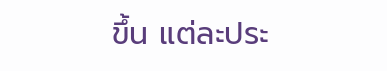ขึ้น แต่ละประ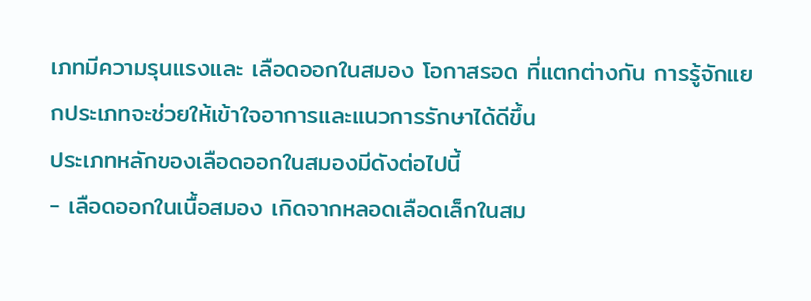เภทมีความรุนแรงและ เลือดออกในสมอง โอกาสรอด ที่แตกต่างกัน การรู้จักแยกประเภทจะช่วยให้เข้าใจอาการและแนวการรักษาได้ดีขึ้น
ประเภทหลักของเลือดออกในสมองมีดังต่อไปนี้
- เลือดออกในเนื้อสมอง เกิดจากหลอดเลือดเล็กในสม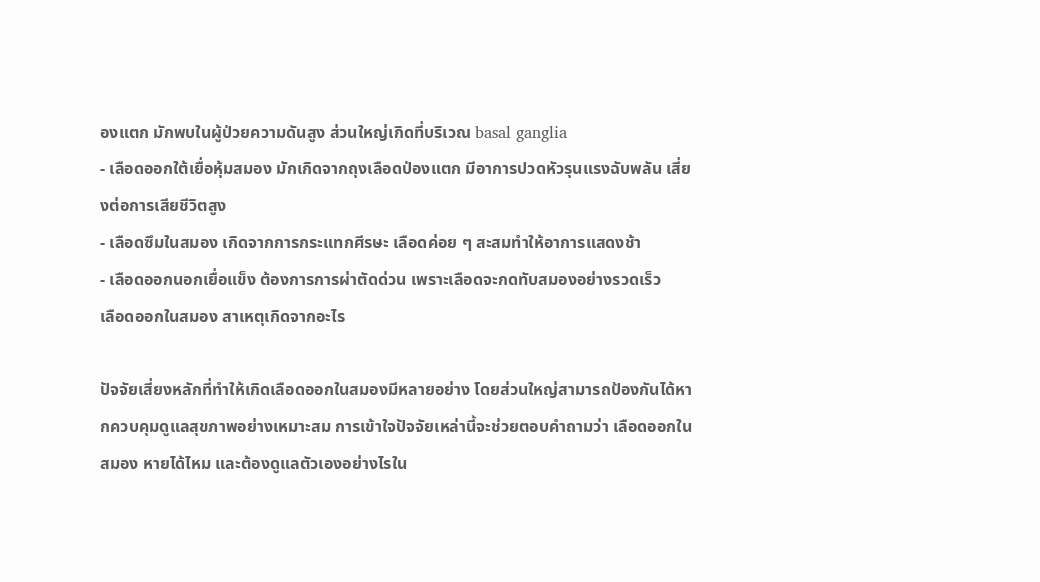องแตก มักพบในผู้ป่วยความดันสูง ส่วนใหญ่เกิดที่บริเวณ basal ganglia
- เลือดออกใต้เยื่อหุ้มสมอง มักเกิดจากถุงเลือดป่องแตก มีอาการปวดหัวรุนแรงฉับพลัน เสี่ยงต่อการเสียชีวิตสูง
- เลือดซึมในสมอง เกิดจากการกระแทกศีรษะ เลือดค่อย ๆ สะสมทำให้อาการแสดงช้า
- เลือดออกนอกเยื่อแข็ง ต้องการการผ่าตัดด่วน เพราะเลือดจะกดทับสมองอย่างรวดเร็ว
เลือดออกในสมอง สาเหตุเกิดจากอะไร

ปัจจัยเสี่ยงหลักที่ทำให้เกิดเลือดออกในสมองมีหลายอย่าง โดยส่วนใหญ่สามารถป้องกันได้หากควบคุมดูแลสุขภาพอย่างเหมาะสม การเข้าใจปัจจัยเหล่านี้จะช่วยตอบคำถามว่า เลือดออกในสมอง หายได้ไหม และต้องดูแลตัวเองอย่างไรใน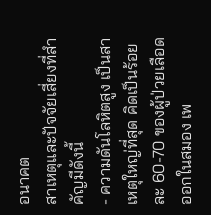อนาคต
สาเหตุและปัจจัยเสี่ยงที่สำคัญมีดังนี้
- ความดันโลหิตสูง เป็นสาเหตุใหญ่ที่สุด คิดเป็นร้อยละ 60-70 ของผู้ป่วยเลือดออกในสมอง เพ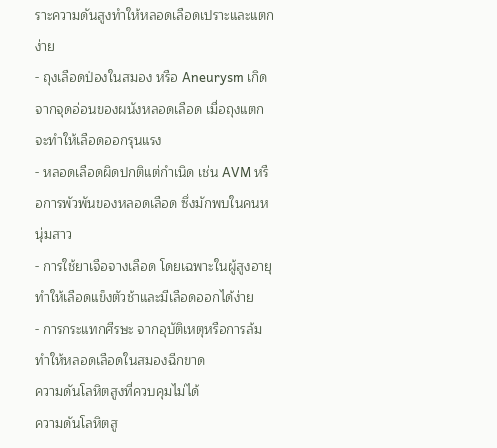ราะความดันสูงทำให้หลอดเลือดเปราะและแตกง่าย
- ถุงเลือดป่องในสมอง หรือ Aneurysm เกิดจากจุดอ่อนของผนังหลอดเลือด เมื่อถุงแตกจะทำให้เลือดออกรุนแรง
- หลอดเลือดผิดปกติแต่กำเนิด เช่น AVM หรือการพัวพันของหลอดเลือด ซึ่งมักพบในคนหนุ่มสาว
- การใช้ยาเจือจางเลือด โดยเฉพาะในผู้สูงอายุ ทำให้เลือดแข็งตัวช้าและมีเลือดออกได้ง่าย
- การกระแทกศีรษะ จากอุบัติเหตุหรือการล้ม ทำให้หลอดเลือดในสมองฉีกขาด
ความดันโลหิตสูงที่ควบคุมไม่ได้
ความดันโลหิตสู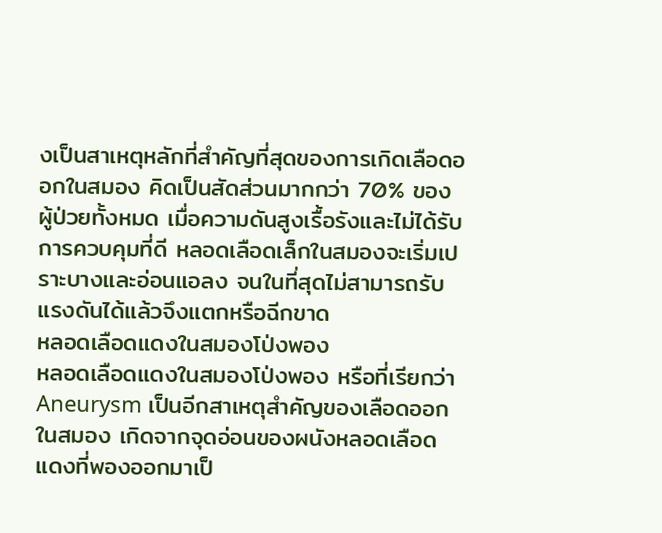งเป็นสาเหตุหลักที่สำคัญที่สุดของการเกิดเลือดออกในสมอง คิดเป็นสัดส่วนมากกว่า 70% ของผู้ป่วยทั้งหมด เมื่อความดันสูงเรื้อรังและไม่ได้รับการควบคุมที่ดี หลอดเลือดเล็กในสมองจะเริ่มเปราะบางและอ่อนแอลง จนในที่สุดไม่สามารถรับแรงดันได้แล้วจึงแตกหรือฉีกขาด
หลอดเลือดแดงในสมองโป่งพอง
หลอดเลือดแดงในสมองโป่งพอง หรือที่เรียกว่า Aneurysm เป็นอีกสาเหตุสำคัญของเลือดออกในสมอง เกิดจากจุดอ่อนของผนังหลอดเลือดแดงที่พองออกมาเป็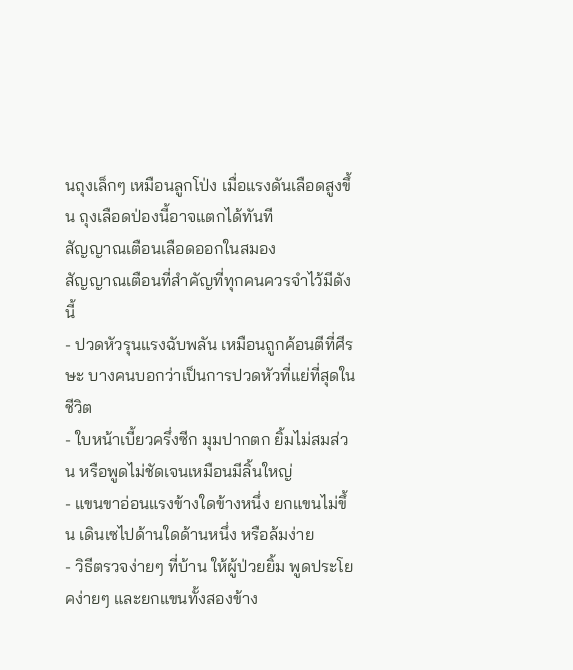นถุงเล็กๆ เหมือนลูกโป่ง เมื่อแรงดันเลือดสูงขึ้น ถุงเลือดป่องนี้อาจแตกได้ทันที
สัญญาณเตือนเลือดออกในสมอง
สัญญาณเตือนที่สำคัญที่ทุกคนควรจำไว้มีดังนี้
- ปวดหัวรุนแรงฉับพลัน เหมือนถูกค้อนตีที่ศีรษะ บางคนบอกว่าเป็นการปวดหัวที่แย่ที่สุดในชีวิต
- ใบหน้าเบี้ยวครึ่งซีก มุมปากตก ยิ้มไม่สมส่วน หรือพูดไม่ชัดเจนเหมือนมีลิ้นใหญ่
- แขนขาอ่อนแรงข้างใดข้างหนึ่ง ยกแขนไม่ขึ้น เดินเซไปด้านใดด้านหนึ่ง หรือล้มง่าย
- วิธีตรวจง่ายๆ ที่บ้าน ให้ผู้ป่วยยิ้ม พูดประโยคง่ายๆ และยกแขนทั้งสองข้าง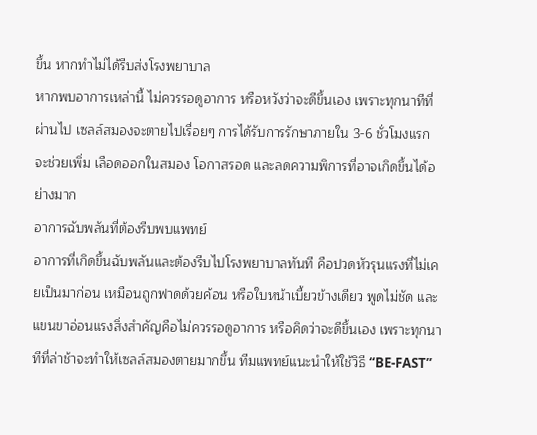ขึ้น หากทำไม่ได้รีบส่งโรงพยาบาล
หากพบอาการเหล่านี้ ไม่ควรรอดูอาการ หรือหวังว่าจะดีขึ้นเอง เพราะทุกนาทีที่ผ่านไป เซลล์สมองจะตายไปเรื่อยๆ การได้รับการรักษาภายใน 3-6 ชั่วโมงแรก จะช่วยเพิ่ม เลือดออกในสมอง โอกาสรอด และลดความพิการที่อาจเกิดขึ้นได้อย่างมาก
อาการฉับพลันที่ต้องรีบพบแพทย์
อาการที่เกิดขึ้นฉับพลันและต้องรีบไปโรงพยาบาลทันที คือปวดหัวรุนแรงที่ไม่เคยเป็นมาก่อน เหมือนถูกฟาดด้วยค้อน หรือใบหน้าเบี้ยวข้างเดียว พูดไม่ชัด และแขนขาอ่อนแรงสิ่งสำคัญคือไม่ควรรอดูอาการ หรือคิดว่าจะดีขึ้นเอง เพราะทุกนาทีที่ล่าช้าจะทำให้เซลล์สมองตายมากขึ้น ทีมแพทย์แนะนำให้ใช้วิธี “BE-FAST”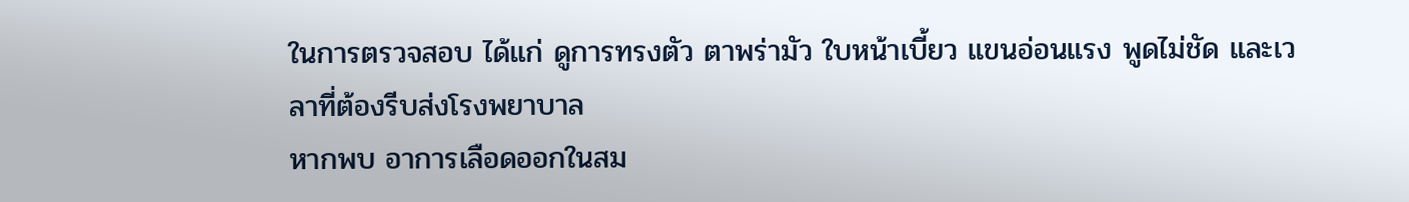ในการตรวจสอบ ได้แก่ ดูการทรงตัว ตาพร่ามัว ใบหน้าเบี้ยว แขนอ่อนแรง พูดไม่ชัด และเวลาที่ต้องรีบส่งโรงพยาบาล
หากพบ อาการเลือดออกในสม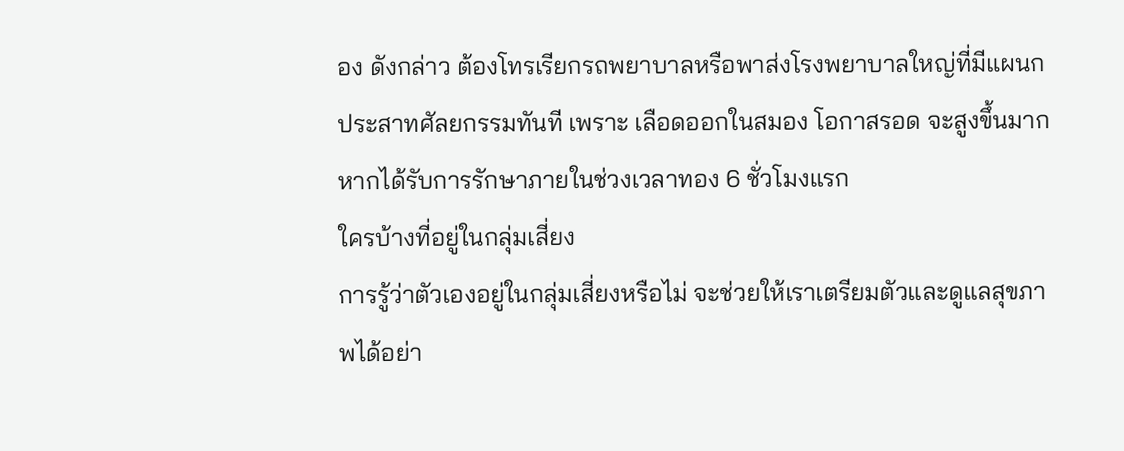อง ดังกล่าว ต้องโทรเรียกรถพยาบาลหรือพาส่งโรงพยาบาลใหญ่ที่มีแผนกประสาทศัลยกรรมทันที เพราะ เลือดออกในสมอง โอกาสรอด จะสูงขึ้นมากหากได้รับการรักษาภายในช่วงเวลาทอง 6 ชั่วโมงแรก
ใครบ้างที่อยู่ในกลุ่มเสี่ยง
การรู้ว่าตัวเองอยู่ในกลุ่มเสี่ยงหรือไม่ จะช่วยให้เราเตรียมตัวและดูแลสุขภาพได้อย่า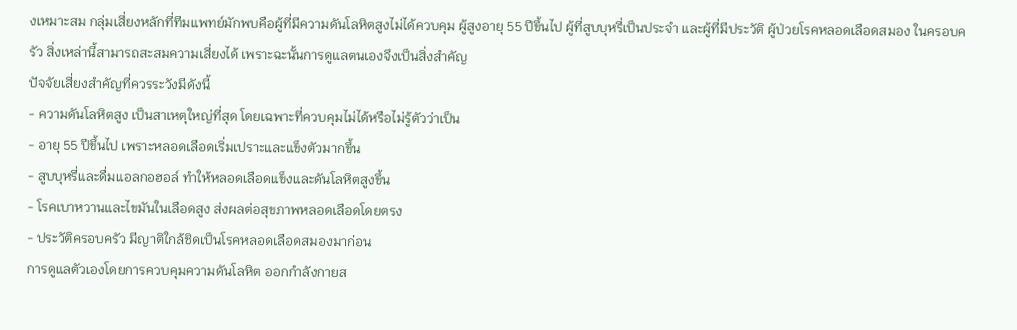งเหมาะสม กลุ่มเสี่ยงหลักที่ทีมแพทย์มักพบคือผู้ที่มีความดันโลหิตสูงไม่ได้ควบคุม ผู้สูงอายุ 55 ปีขึ้นไป ผู้ที่สูบบุหรี่เป็นประจำ และผู้ที่มีประวัติ ผู้ป่วยโรคหลอดเลือดสมอง ในครอบครัว สิ่งเหล่านี้สามารถสะสมความเสี่ยงได้ เพราะฉะนั้นการดูแลตนเองจึงเป็นสิ่งสำคัญ
ปัจจัยเสี่ยงสำคัญที่ควรระวังมีดังนี้
- ความดันโลหิตสูง เป็นสาเหตุใหญ่ที่สุด โดยเฉพาะที่ควบคุมไม่ได้หรือไม่รู้ตัวว่าเป็น
- อายุ 55 ปีขึ้นไป เพราะหลอดเลือดเริ่มเปราะและแข็งตัวมากขึ้น
- สูบบุหรี่และดื่มแอลกอฮอล์ ทำให้หลอดเลือดแข็งและดันโลหิตสูงขึ้น
- โรคเบาหวานและไขมันในเลือดสูง ส่งผลต่อสุขภาพหลอดเลือดโดยตรง
- ประวัติครอบครัว มีญาติใกล้ชิดเป็นโรคหลอดเลือดสมองมาก่อน
การดูแลตัวเองโดยการควบคุมความดันโลหิต ออกกำลังกายส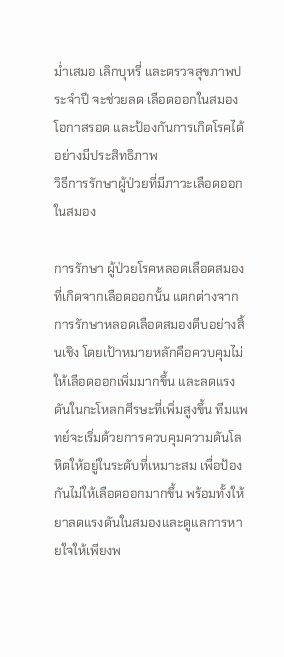ม่ำเสมอ เลิกบุหรี่ และตรวจสุขภาพประจำปี จะช่วยลด เลือดออกในสมอง โอกาสรอด และป้องกันการเกิดโรคได้อย่างมีประสิทธิภาพ
วิธีการรักษาผู้ป่วยที่มีภาวะเลือดออกในสมอง

การรักษา ผู้ป่วยโรคหลอดเลือดสมอง ที่เกิดจากเลือดออกนั้น แตกต่างจากการรักษาหลอดเลือดสมองตีบอย่างสิ้นเชิง โดยเป้าหมายหลักคือควบคุมไม่ให้เลือดออกเพิ่มมากขึ้น และลดแรงดันในกะโหลกศีรษะที่เพิ่มสูงขึ้น ทีมแพทย์จะเริ่มด้วยการควบคุมความดันโลหิตให้อยู่ในระดับที่เหมาะสม เพื่อป้องกันไม่ให้เลือดออกมากขึ้น พร้อมทั้งให้ยาลดแรงดันในสมองและดูแลการหายใจให้เพียงพ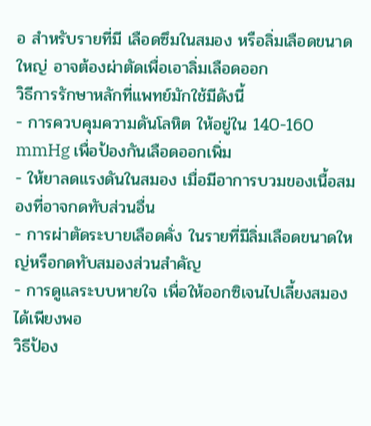อ สำหรับรายที่มี เลือดซึมในสมอง หรือลิ่มเลือดขนาดใหญ่ อาจต้องผ่าตัดเพื่อเอาลิ่มเลือดออก
วิธีการรักษาหลักที่แพทย์มักใช้มีดังนี้
- การควบคุมความดันโลหิต ให้อยู่ใน 140-160 mmHg เพื่อป้องกันเลือดออกเพิ่ม
- ให้ยาลดแรงดันในสมอง เมื่อมีอาการบวมของเนื้อสมองที่อาจกดทับส่วนอื่น
- การผ่าตัดระบายเลือดคั่ง ในรายที่มีลิ่มเลือดขนาดใหญ่หรือกดทับสมองส่วนสำคัญ
- การดูแลระบบหายใจ เพื่อให้ออกซิเจนไปเลี้ยงสมองได้เพียงพอ
วิธีป้อง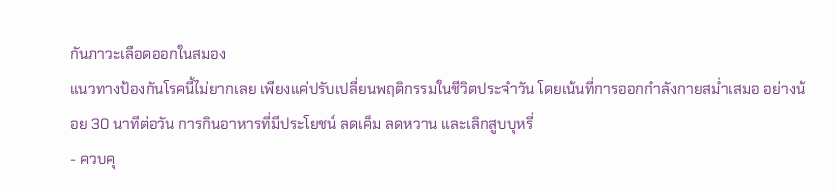กันภาวะเลือดออกในสมอง
แนวทางป้องกันโรคนี้ไม่ยากเลย เพียงแค่ปรับเปลี่ยนพฤติกรรมในชีวิตประจำวัน โดยเน้นที่การออกกำลังกายสม่ำเสมอ อย่างน้อย 30 นาทีต่อวัน การกินอาหารที่มีประโยชน์ ลดเค็ม ลดหวาน และเลิกสูบบุหรี่
- ควบคุ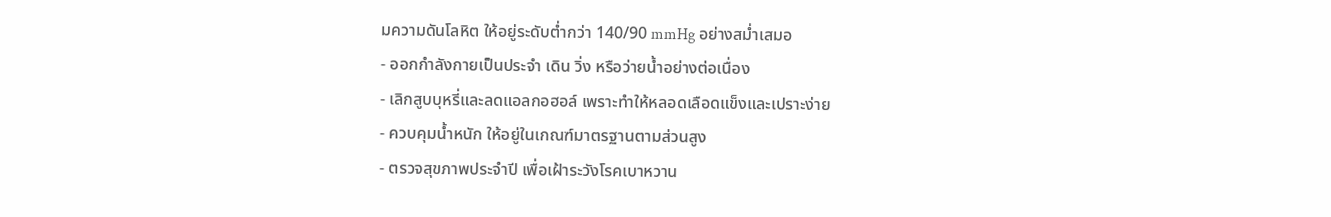มความดันโลหิต ให้อยู่ระดับต่ำกว่า 140/90 mmHg อย่างสม่ำเสมอ
- ออกกำลังกายเป็นประจำ เดิน วิ่ง หรือว่ายน้ำอย่างต่อเนื่อง
- เลิกสูบบุหรี่และลดแอลกอฮอล์ เพราะทำให้หลอดเลือดแข็งและเปราะง่าย
- ควบคุมน้ำหนัก ให้อยู่ในเกณฑ์มาตรฐานตามส่วนสูง
- ตรวจสุขภาพประจำปี เพื่อเฝ้าระวังโรคเบาหวาน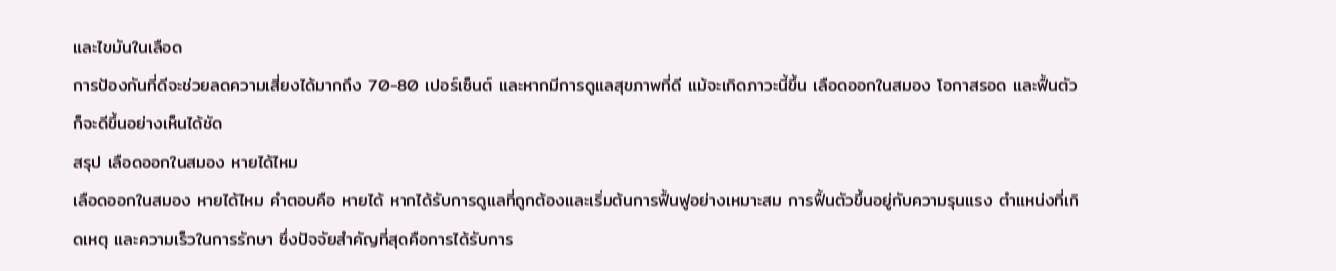และไขมันในเลือด
การป้องกันที่ดีจะช่วยลดความเสี่ยงได้มากถึง 70-80 เปอร์เซ็นต์ และหากมีการดูแลสุขภาพที่ดี แม้จะเกิดภาวะนี้ขึ้น เลือดออกในสมอง โอกาสรอด และฟื้นตัวก็จะดีขึ้นอย่างเห็นได้ชัด
สรุป เลือดออกในสมอง หายได้ไหม
เลือดออกในสมอง หายได้ไหม คำตอบคือ หายได้ หากได้รับการดูแลที่ถูกต้องและเริ่มต้นการฟื้นฟูอย่างเหมาะสม การฟื้นตัวขึ้นอยู่กับความรุนแรง ตำแหน่งที่เกิดเหตุ และความเร็วในการรักษา ซึ่งปัจจัยสำคัญที่สุดคือการได้รับการ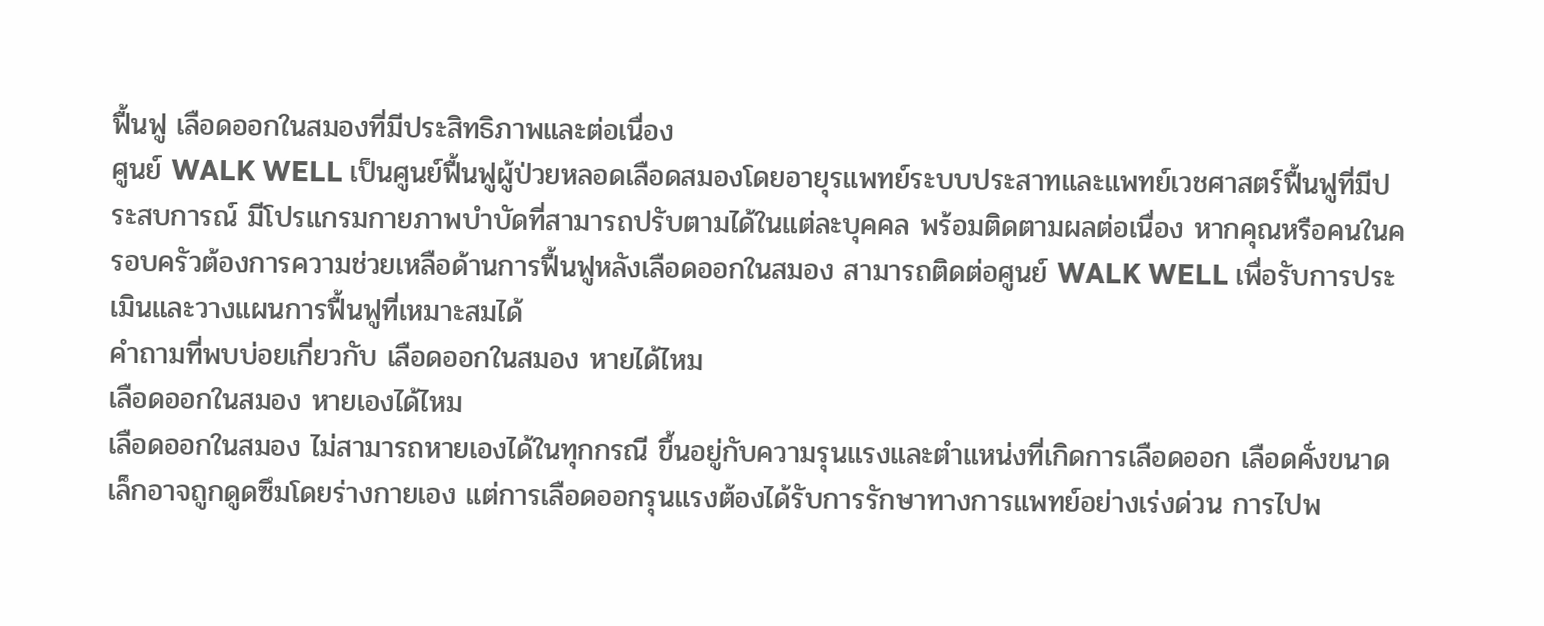ฟื้นฟู เลือดออกในสมองที่มีประสิทธิภาพและต่อเนื่อง
ศูนย์ WALK WELL เป็นศูนย์ฟื้นฟูผู้ป่วยหลอดเลือดสมองโดยอายุรแพทย์ระบบประสาทและแพทย์เวชศาสตร์ฟื้นฟูที่มีประสบการณ์ มีโปรแกรมกายภาพบำบัดที่สามารถปรับตามได้ในแต่ละบุคคล พร้อมติดตามผลต่อเนื่อง หากคุณหรือคนในครอบครัวต้องการความช่วยเหลือด้านการฟื้นฟูหลังเลือดออกในสมอง สามารถติดต่อศูนย์ WALK WELL เพื่อรับการประเมินและวางแผนการฟื้นฟูที่เหมาะสมได้
คำถามที่พบบ่อยเกี่ยวกับ เลือดออกในสมอง หายได้ไหม
เลือดออกในสมอง หายเองได้ไหม
เลือดออกในสมอง ไม่สามารถหายเองได้ในทุกกรณี ขึ้นอยู่กับความรุนแรงและตำแหน่งที่เกิดการเลือดออก เลือดคั่งขนาดเล็กอาจถูกดูดซึมโดยร่างกายเอง แต่การเลือดออกรุนแรงต้องได้รับการรักษาทางการแพทย์อย่างเร่งด่วน การไปพ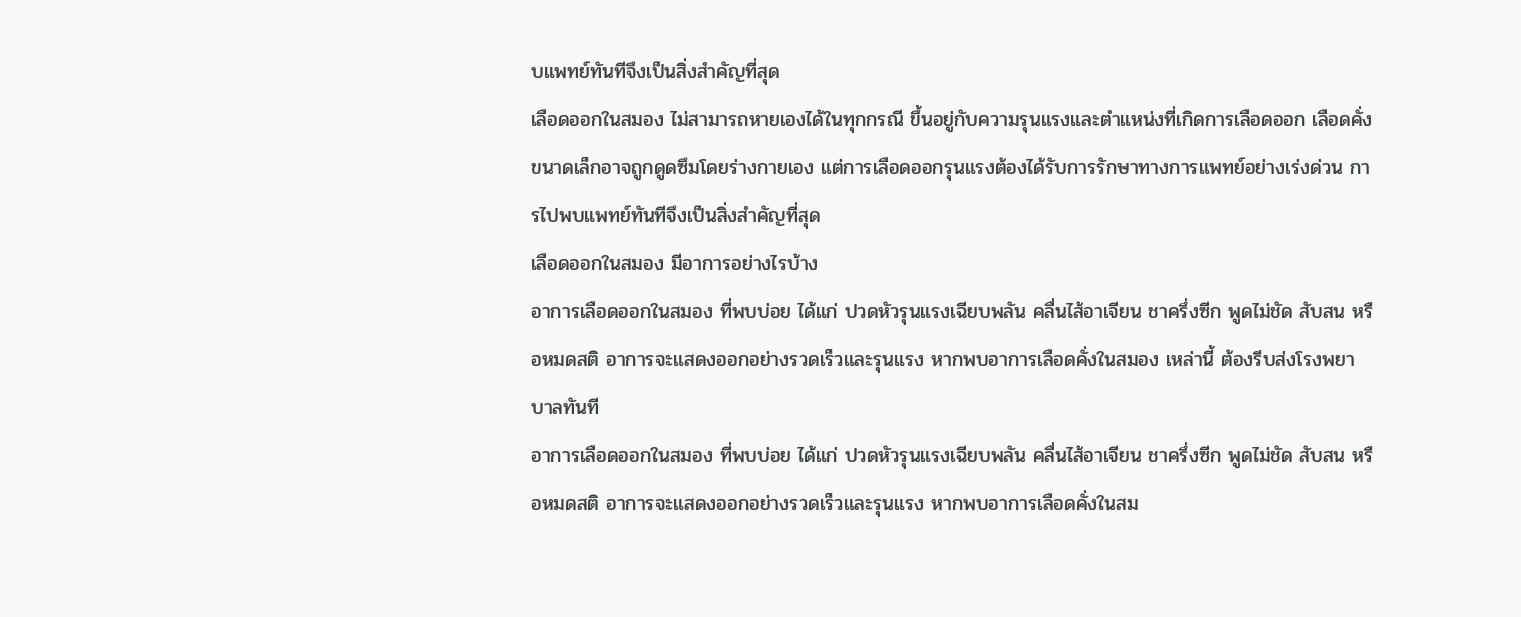บแพทย์ทันทีจึงเป็นสิ่งสำคัญที่สุด
เลือดออกในสมอง ไม่สามารถหายเองได้ในทุกกรณี ขึ้นอยู่กับความรุนแรงและตำแหน่งที่เกิดการเลือดออก เลือดคั่งขนาดเล็กอาจถูกดูดซึมโดยร่างกายเอง แต่การเลือดออกรุนแรงต้องได้รับการรักษาทางการแพทย์อย่างเร่งด่วน การไปพบแพทย์ทันทีจึงเป็นสิ่งสำคัญที่สุด
เลือดออกในสมอง มีอาการอย่างไรบ้าง
อาการเลือดออกในสมอง ที่พบบ่อย ได้แก่ ปวดหัวรุนแรงเฉียบพลัน คลื่นไส้อาเจียน ชาครึ่งซีก พูดไม่ชัด สับสน หรือหมดสติ อาการจะแสดงออกอย่างรวดเร็วและรุนแรง หากพบอาการเลือดคั่งในสมอง เหล่านี้ ต้องรีบส่งโรงพยาบาลทันที
อาการเลือดออกในสมอง ที่พบบ่อย ได้แก่ ปวดหัวรุนแรงเฉียบพลัน คลื่นไส้อาเจียน ชาครึ่งซีก พูดไม่ชัด สับสน หรือหมดสติ อาการจะแสดงออกอย่างรวดเร็วและรุนแรง หากพบอาการเลือดคั่งในสม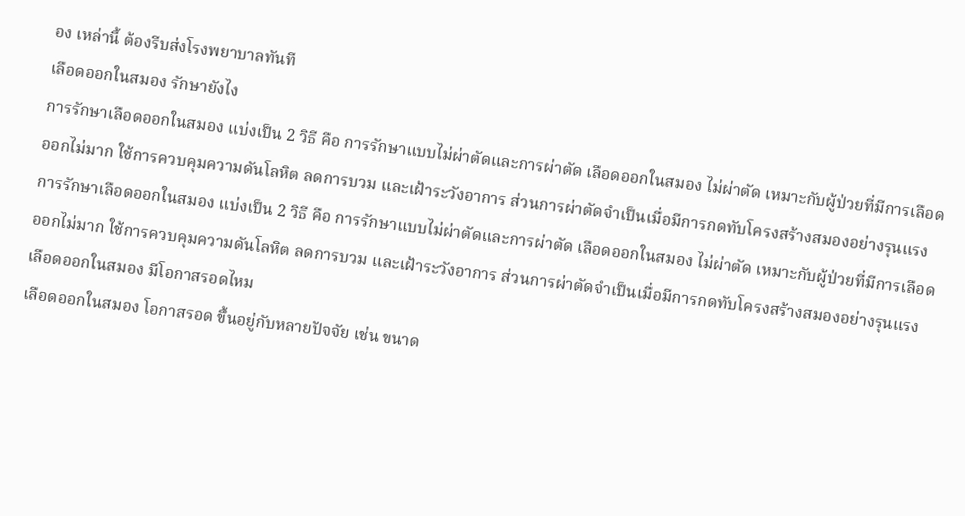อง เหล่านี้ ต้องรีบส่งโรงพยาบาลทันที
เลือดออกในสมอง รักษายังไง
การรักษาเลือดออกในสมอง แบ่งเป็น 2 วิธี คือ การรักษาแบบไม่ผ่าตัดและการผ่าตัด เลือดออกในสมอง ไม่ผ่าตัด เหมาะกับผู้ป่วยที่มีการเลือดออกไม่มาก ใช้การควบคุมความดันโลหิต ลดการบวม และเฝ้าระวังอาการ ส่วนการผ่าตัดจำเป็นเมื่อมีการกดทับโครงสร้างสมองอย่างรุนแรง
การรักษาเลือดออกในสมอง แบ่งเป็น 2 วิธี คือ การรักษาแบบไม่ผ่าตัดและการผ่าตัด เลือดออกในสมอง ไม่ผ่าตัด เหมาะกับผู้ป่วยที่มีการเลือดออกไม่มาก ใช้การควบคุมความดันโลหิต ลดการบวม และเฝ้าระวังอาการ ส่วนการผ่าตัดจำเป็นเมื่อมีการกดทับโครงสร้างสมองอย่างรุนแรง
เลือดออกในสมอง มีโอกาสรอดไหม
เลือดออกในสมอง โอกาสรอด ขึ้นอยู่กับหลายปัจจัย เช่น ขนาด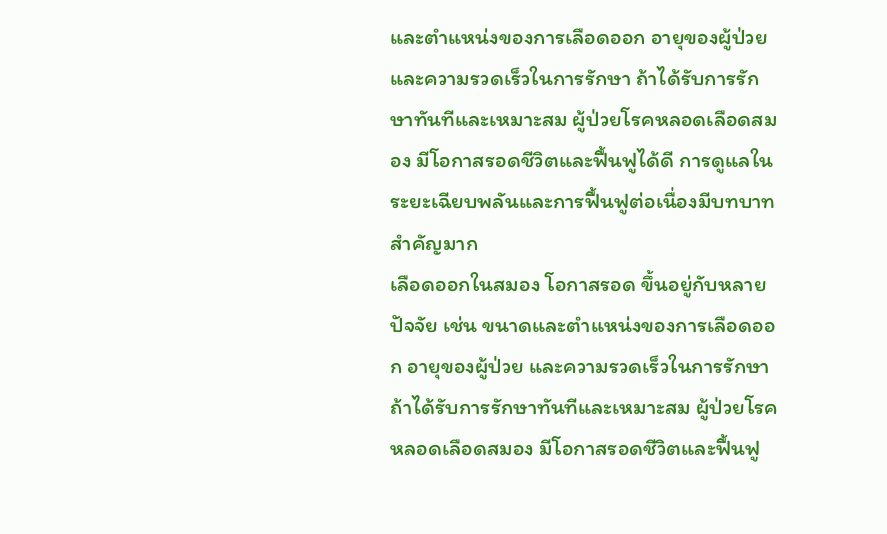และตำแหน่งของการเลือดออก อายุของผู้ป่วย และความรวดเร็วในการรักษา ถ้าได้รับการรักษาทันทีและเหมาะสม ผู้ป่วยโรคหลอดเลือดสมอง มีโอกาสรอดชีวิตและฟื้นฟูได้ดี การดูแลในระยะเฉียบพลันและการฟื้นฟูต่อเนื่องมีบทบาทสำคัญมาก
เลือดออกในสมอง โอกาสรอด ขึ้นอยู่กับหลายปัจจัย เช่น ขนาดและตำแหน่งของการเลือดออก อายุของผู้ป่วย และความรวดเร็วในการรักษา ถ้าได้รับการรักษาทันทีและเหมาะสม ผู้ป่วยโรคหลอดเลือดสมอง มีโอกาสรอดชีวิตและฟื้นฟู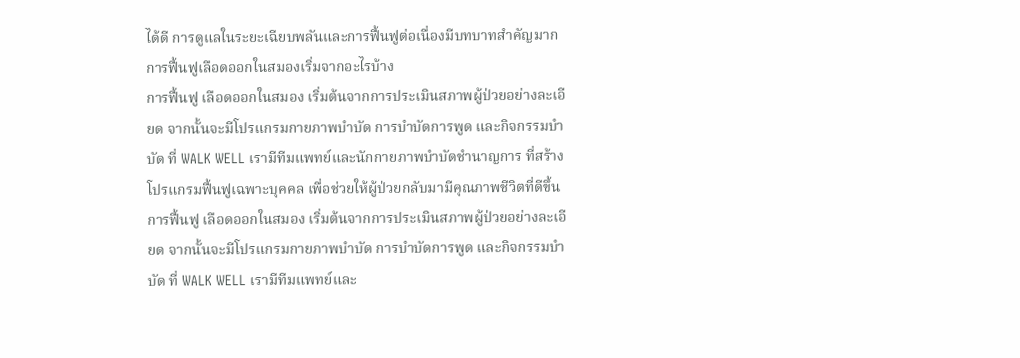ได้ดี การดูแลในระยะเฉียบพลันและการฟื้นฟูต่อเนื่องมีบทบาทสำคัญมาก
การฟื้นฟูเลือดออกในสมองเริ่มจากอะไรบ้าง
การฟื้นฟู เลือดออกในสมอง เริ่มต้นจากการประเมินสภาพผู้ป่วยอย่างละเอียด จากนั้นจะมีโปรแกรมกายภาพบำบัด การบำบัดการพูด และกิจกรรมบำบัด ที่ WALK WELL เรามีทีมแพทย์และนักกายภาพบำบัดชำนาญการ ที่สร้างโปรแกรมฟื้นฟูเฉพาะบุคคล เพื่อช่วยให้ผู้ป่วยกลับมามีคุณภาพชีวิตที่ดีขึ้น
การฟื้นฟู เลือดออกในสมอง เริ่มต้นจากการประเมินสภาพผู้ป่วยอย่างละเอียด จากนั้นจะมีโปรแกรมกายภาพบำบัด การบำบัดการพูด และกิจกรรมบำบัด ที่ WALK WELL เรามีทีมแพทย์และ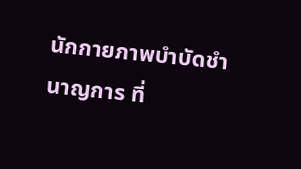นักกายภาพบำบัดชำนาญการ ที่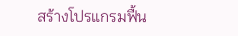สร้างโปรแกรมฟื้น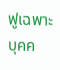ฟูเฉพาะบุคค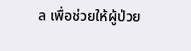ล เพื่อช่วยให้ผู้ป่วย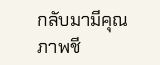กลับมามีคุณภาพชี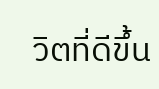วิตที่ดีขึ้น